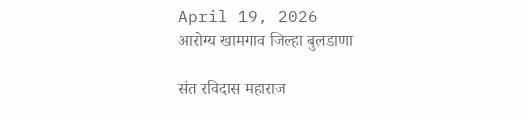April 19, 2026
आरोग्य खामगाव जिल्हा बुलडाणा

संत रविदास महाराज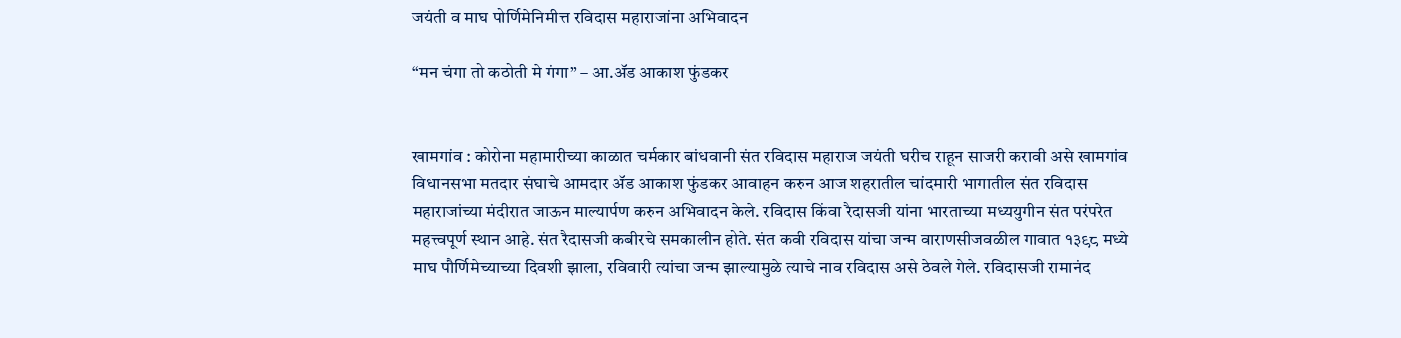जयंती व माघ पोर्णिमेनिमीत्त रविदास महाराजांना अभिवादन

“मन चंगा तो कठोती मे गंगा” – आ.ॲड आकाश फुंडकर


खामगांव : कोरोना महामारीच्या काळात चर्मकार बांधवानी संत रविदास महाराज जयंती घरीच राहून साजरी करावी असे खामगांव विधानसभा मतदार संघाचे आमदार ॲड आकाश फुंडकर आवाहन करुन आज शहरातील चांदमारी भागातील संत रविदास महाराजांच्या मंदीरात जाऊन माल्यार्पण करुन अभिवादन केले. रविदास किंवा रैदासजी यांना भारताच्या मध्ययुगीन संत परंपरेत महत्त्वपूर्ण स्थान आहे. संत रैदासजी कबीरचे समकालीन होते. संत कवी रविदास यांचा जन्म वाराणसीजवळील गावात १३९८ मध्ये माघ पौर्णिमेच्याच्या दिवशी झाला, रविवारी त्यांचा जन्म झाल्यामुळे त्याचे नाव रविदास असे ठेवले गेले. रविदासजी रामानंद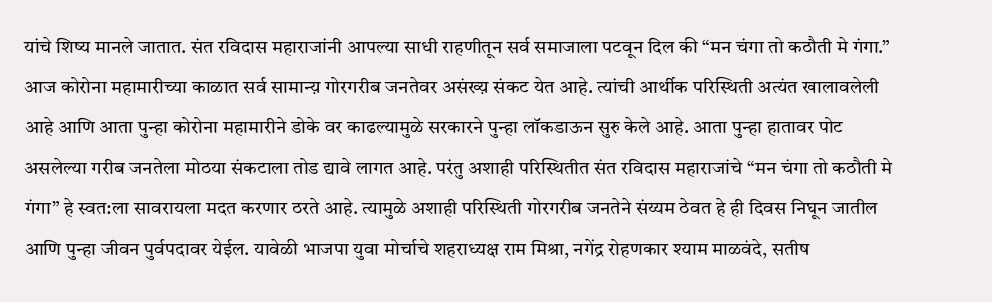यांचे शिष्य मानले जातात. संत रविदास महाराजांनी आपल्या साधी राहणीतून सर्व समाजाला पटवून दिल की “मन चंगा तो कठौती मे गंगा.” आज कोरोना महामारीच्या काळात सर्व सामान्य़ गोरगरीब जनतेवर असंख्य़ संकट येत आहे. त्यांची आर्थीक परिस्थिती अत्यंत खालावलेली आहे आणि आता पुन्हा कोरोना महामारीने डोके वर काढल्यामुळे सरकारने पुन्हा लॉकडाऊन सुरु केले आहे. आता पुन्हा हातावर पोट असलेल्या गरीब जनतेला मोठया संकटाला तोड द्यावे लागत आहे. परंतु अशाही परिस्थितीत संत रविदास महाराजांचे “मन चंगा तो कठौती मे गंगा” हे स्वत:ला सावरायला मदत करणार ठरते आहे. त्यामुळे अशाही परिस्थिती गोरगरीब जनतेने संय्यम ठेवत हे ही दिवस निघून जातील आणि पुन्हा जीवन पुर्वपदावर येईल. यावेळी भाजपा युवा मोर्चाचे शहराध्यक्ष राम मिश्रा, नगेंद्र रोहणकार श्याम माळवंदे, सतीष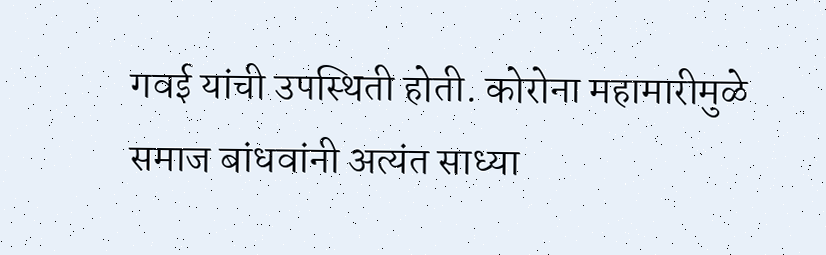गवई यांची उपस्थिती होती. कोरोना महामारीमुळे समाज बांधवांनी अत्यंत साध्या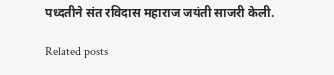पध्दतीने संत रविदास महाराज जयंती साजरी केली.

Related posts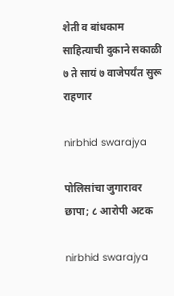शेती व बांधकाम साहित्याची दुकाने सकाळी ७ ते सायं ७ वाजेपर्यंत सुरू राहणार

nirbhid swarajya

पोलिसांचा जुगारावर छापा; ८ आरोपी अटक

nirbhid swarajya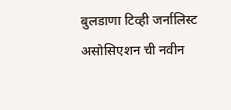बुलडाणा टिव्ही जर्नालिस्ट असोसिएशन ची नवीन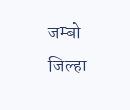जम्बो जिल्हा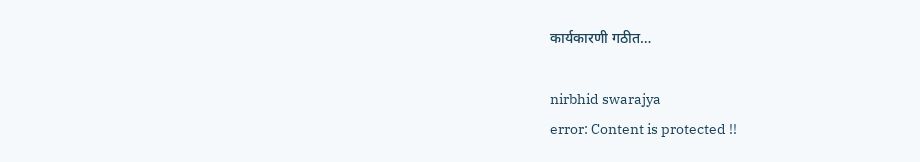कार्यकारणी गठीत…

nirbhid swarajya
error: Content is protected !!